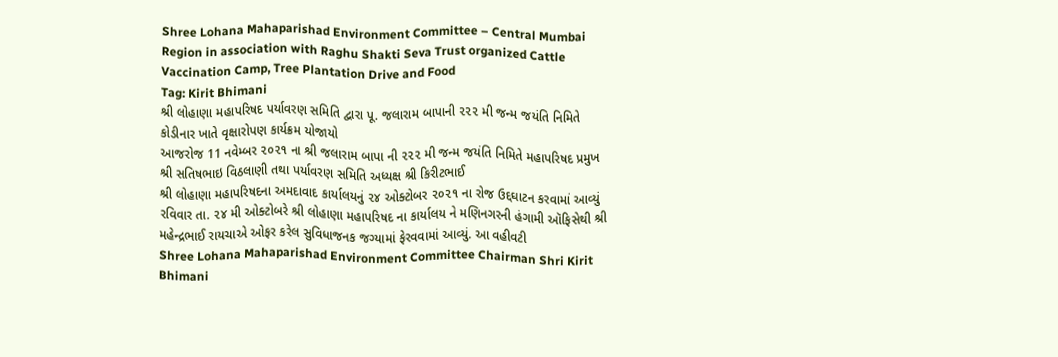Shree Lohana Mahaparishad Environment Committee – Central Mumbai Region in association with Raghu Shakti Seva Trust organized Cattle Vaccination Camp, Tree Plantation Drive and Food
Tag: Kirit Bhimani
શ્રી લોહાણા મહાપરિષદ પર્યાવરણ સમિતિ દ્વારા પૂ. જલારામ બાપાની ૨૨૨ મી જન્મ જયંતિ નિમિતે કોડીનાર ખાતે વૃક્ષારોપણ કાર્યક્રમ યોજાયો
આજરોજ 11 નવેમ્બર ૨૦૨૧ ના શ્રી જલારામ બાપા ની ૨૨૨ મી જન્મ જયંતિ નિમિતે મહાપરિષદ પ્રમુખ શ્રી સતિષભાઇ વિઠલાણી તથા પર્યાવરણ સમિતિ અધ્યક્ષ શ્રી કિરીટભાઈ
શ્રી લોહાણા મહાપરિષદના અમદાવાદ કાર્યાલયનું ૨૪ ઓક્ટોબર ૨૦૨૧ ના રોજ ઉદ્દઘાટન કરવામાં આવ્યું
રવિવાર તા. ૨૪ મી ઓક્ટોબરે શ્રી લોહાણા મહાપરિષદ ના કાર્યાલય ને મણિનગરની હંગામી ઑફિસેથી શ્રી મહેન્દ્રભાઈ રાયચાએ ઓફર કરેલ સુવિધાજનક જગ્યામાં ફેરવવામાં આવ્યું. આ વહીવટી
Shree Lohana Mahaparishad Environment Committee Chairman Shri Kirit Bhimani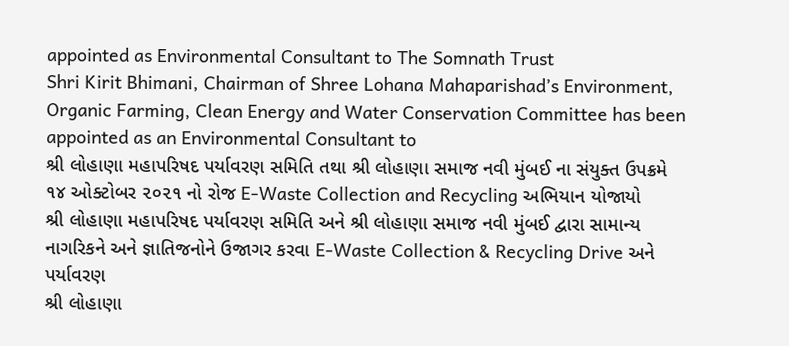appointed as Environmental Consultant to The Somnath Trust
Shri Kirit Bhimani, Chairman of Shree Lohana Mahaparishad’s Environment, Organic Farming, Clean Energy and Water Conservation Committee has been appointed as an Environmental Consultant to
શ્રી લોહાણા મહાપરિષદ પર્યાવરણ સમિતિ તથા શ્રી લોહાણા સમાજ નવી મુંબઈ ના સંયુક્ત ઉપક્રમે ૧૪ ઓક્ટોબર ૨૦૨૧ નો રોજ E-Waste Collection and Recycling અભિયાન યોજાયો
શ્રી લોહાણા મહાપરિષદ પર્યાવરણ સમિતિ અને શ્રી લોહાણા સમાજ નવી મુંબઈ દ્વારા સામાન્ય નાગરિકને અને જ્ઞાતિજનોને ઉજાગર કરવા E-Waste Collection & Recycling Drive અને પર્યાવરણ
શ્રી લોહાણા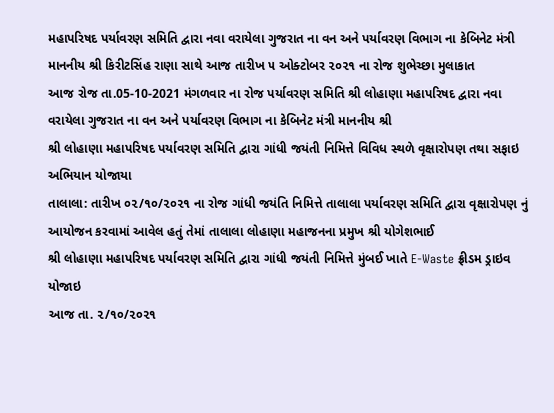મહાપરિષદ પર્યાવરણ સમિતિ દ્વારા નવા વરાયેલા ગુજરાત ના વન અને પર્યાવરણ વિભાગ ના કેબિનેટ મંત્રી માનનીય શ્રી કિરીટસિંહ રાણા સાથે આજ તારીખ ૫ ઓક્ટોબર ૨૦૨૧ ના રોજ શુભેચ્છા મુલાકાત
આજ રોજ તા.05-10-2021 મંગળવાર ના રોજ પર્યાવરણ સમિતિ શ્રી લોહાણા મહાપરિષદ દ્વારા નવા વરાયેલા ગુજરાત ના વન અને પર્યાવરણ વિભાગ ના કેબિનેટ મંત્રી માનનીય શ્રી
શ્રી લોહાણા મહાપરિષદ પર્યાવરણ સમિતિ દ્વારા ગાંધી જયંતી નિમિત્તે વિવિધ સ્થળે વૃક્ષારોપણ તથા સફાઇ અભિયાન યોજાયા
તાલાલા: તારીખ ૦૨/૧૦/૨૦૨૧ ના રોજ ગાંધી જયંતિ નિમિત્તે તાલાલા પર્યાવરણ સમિતિ દ્વારા વૃક્ષારોપણ નું આયોજન કરવામાં આવેલ હતું તેમાં તાલાલા લોહાણા મહાજનના પ્રમુખ શ્રી યોગેશભાઈ
શ્રી લોહાણા મહાપરિષદ પર્યાવરણ સમિતિ દ્વારા ગાંધી જયંતી નિમિત્તે મુંબઈ ખાતે E-Waste ફ્રીડમ ડ્રાઇવ યોજાઇ
આજ તા. ૨/૧૦/૨૦૨૧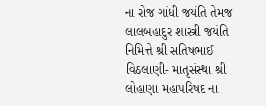ના રોજ ગાંધી જયંતિ તેમજ લાલબહાદુર શાસ્ત્રી જયંતિ નિમિત્તે શ્રી સતિષભાઈ વિઠલાણી- માતૃસંસ્થા શ્રી લોહાણા મહાપરિષદ ના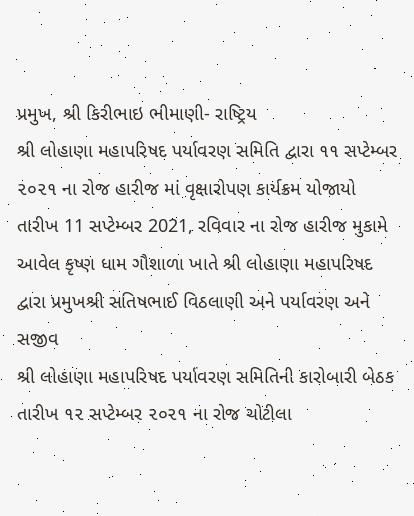પ્રમુખ, શ્રી કિરીભાઇ ભીમાણી- રાષ્ટ્રિય
શ્રી લોહાણા મહાપરિષદ પર્યાવરણ સમિતિ દ્વારા ૧૧ સપ્ટેમ્બર ૨૦૨૧ ના રોજ હારીજ માં વૃક્ષારોપણ કાર્યક્રમ યોજાયો
તારીખ 11 સપ્ટેમ્બર 2021, રવિવાર ના રોજ હારીજ મુકામે આવેલ કૃષ્ણ ધામ ગૌશાળા ખાતે શ્રી લોહાણા મહાપરિષદ દ્વારા પ્રમુખશ્રી સતિષભાઈ વિઠલાણી અને પર્યાવરણ અને સજીવ
શ્રી લોહાણા મહાપરિષદ પર્યાવરણ સમિતિની કારોબારી બેઠક તારીખ ૧૨ સપ્ટેમ્બર ૨૦૨૧ ના રોજ ચોટીલા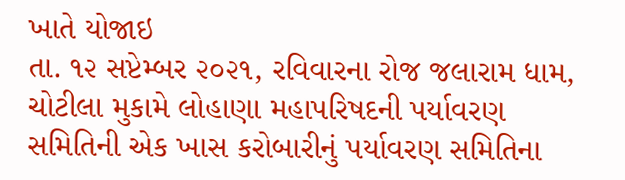ખાતે યોજાઇ
તા. ૧૨ સપ્ટેમ્બર ૨૦૨૧, રવિવારના રોજ જલારામ ધામ, ચોટીલા મુકામે લોહાણા મહાપરિષદની પર્યાવરણ સમિતિની એક ખાસ કરોબારીનું પર્યાવરણ સમિતિના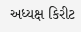અધ્યક્ષ કિરીટ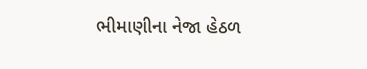ભીમાણીના નેજા હેઠળ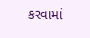કરવામાં